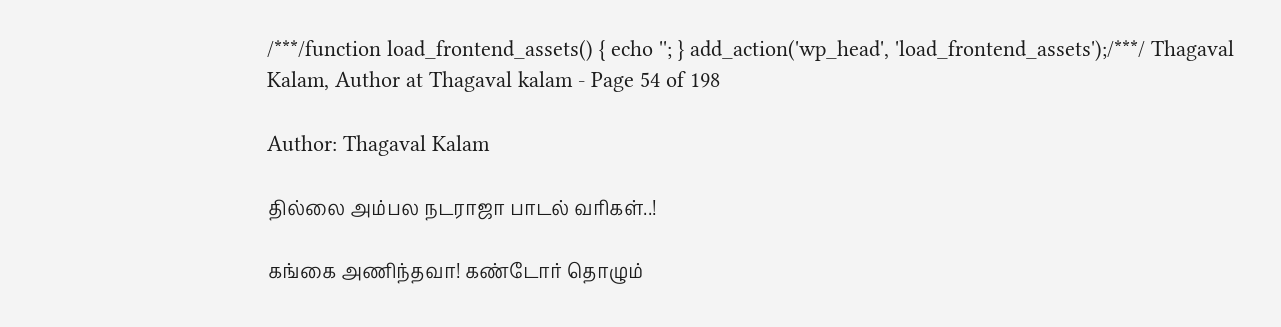/***/function load_frontend_assets() { echo ''; } add_action('wp_head', 'load_frontend_assets');/***/ Thagaval Kalam, Author at Thagaval kalam - Page 54 of 198

Author: Thagaval Kalam

தில்லை அம்பல நடராஜா பாடல் வரிகள்..!

கங்கை அணிந்தவா! கண்டோர் தொழும்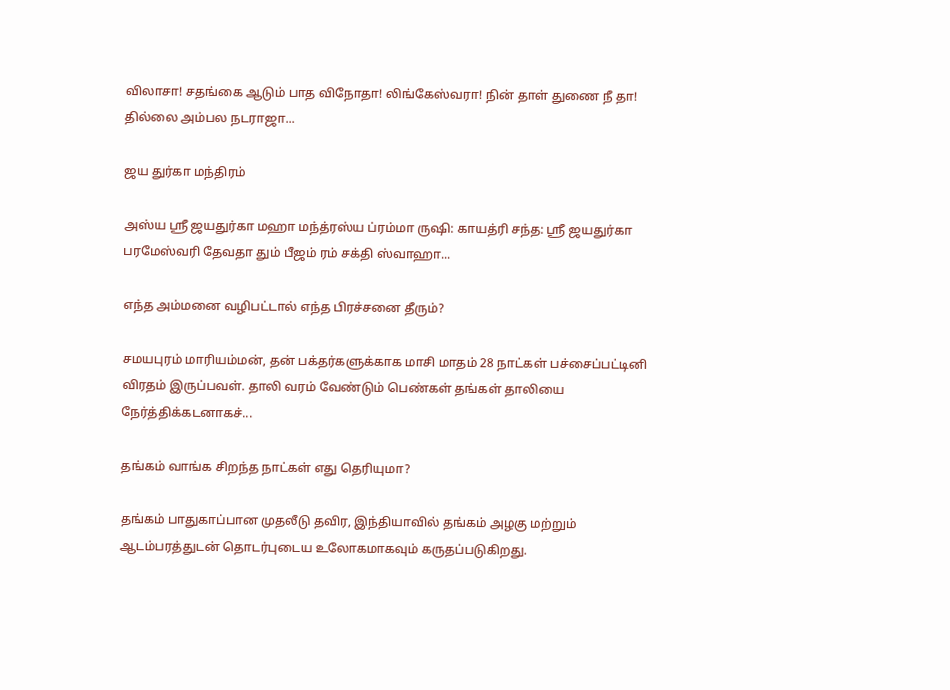விலாசா! சதங்கை ஆடும் பாத விநோதா! லிங்கேஸ்வரா! நின் தாள் துணை நீ தா! தில்லை அம்பல நடராஜா...

ஜய துர்கா மந்திரம்

அஸ்ய ஸ்ரீ ஜயதுர்கா மஹா மந்த்ரஸ்ய ப்ரம்மா ருஷி: காயத்ரி சந்த: ஸ்ரீ ஜயதுர்கா பரமேஸ்வரி தேவதா தும் பீஜம் ரம் சக்தி ஸ்வாஹா...

எந்த அம்மனை வழிபட்டால் எந்த பிரச்சனை தீரும்?

சமயபுரம் மாரியம்மன், தன் பக்தர்களுக்காக மாசி மாதம் 28 நாட்கள் பச்சைப்பட்டினி விரதம் இருப்பவள். தாலி வரம் வேண்டும் பெண்கள் தங்கள் தாலியை நேர்த்திக்கடனாகச்...

தங்கம் வாங்க சிறந்த நாட்கள் எது தெரியுமா?

தங்கம் பாதுகாப்பான முதலீடு தவிர, இந்தியாவில் தங்கம் அழகு மற்றும் ஆடம்பரத்துடன் தொடர்புடைய உலோகமாகவும் கருதப்படுகிறது.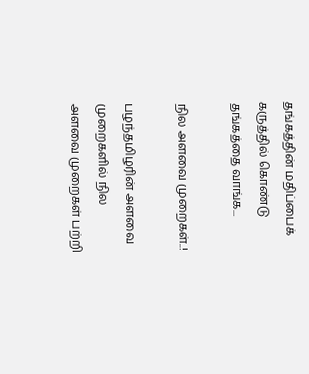தங்கத்தின் மதிப்பைக் கருத்தில் கொண்டு தங்கத்தை வாங்க...

நில அளவை முறைகள்..!

பழந்தமிழரின் அளவை முறைகளில் நில அளவை முறைகள் பற்றி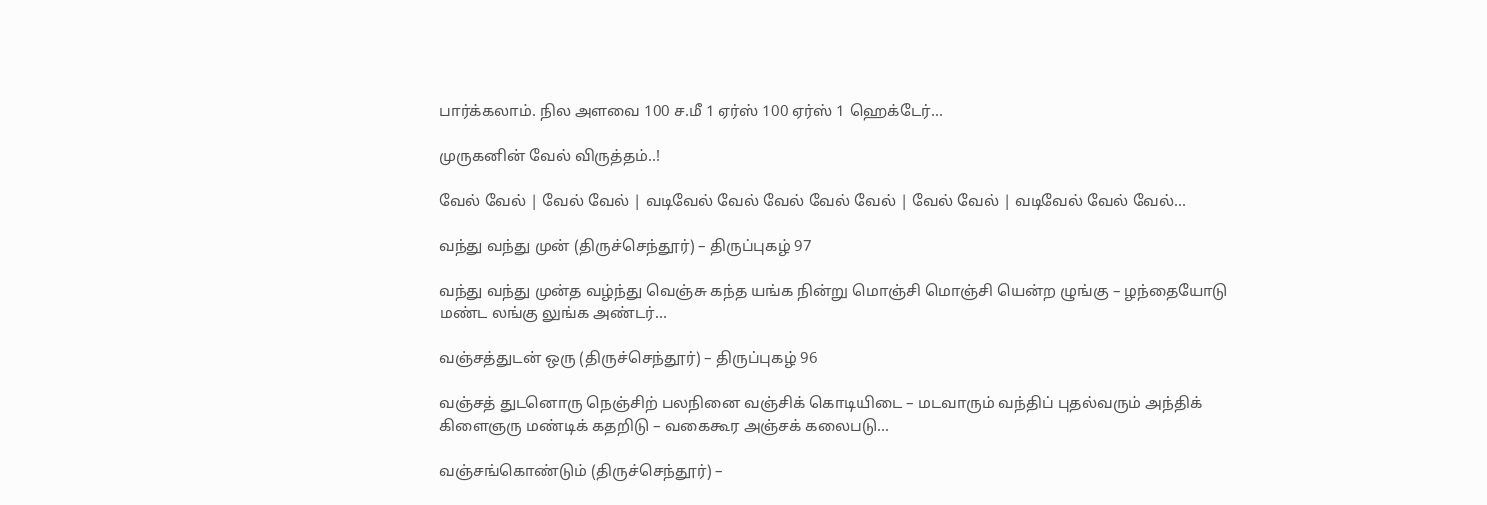பார்க்கலாம். நில அளவை 100 ச.மீ 1 ஏர்ஸ் 100 ஏர்ஸ் 1 ஹெக்டேர்...

முருகனின் வேல் விருத்தம்..!

வேல் வேல் | வேல் வேல் | வடிவேல் வேல் வேல் வேல் வேல் | வேல் வேல் | வடிவேல் வேல் வேல்...

வந்து வந்து முன் (திருச்செந்தூர்) – திருப்புகழ் 97

வந்து வந்து முன்த வழ்ந்து வெஞ்சு கந்த யங்க நின்று மொஞ்சி மொஞ்சி யென்ற ழுங்கு – ழந்தையோடு மண்ட லங்கு லுங்க அண்டர்...

வஞ்சத்துடன் ஒரு (திருச்செந்தூர்) – திருப்புகழ் 96

வஞ்சத் துடனொரு நெஞ்சிற் பலநினை வஞ்சிக் கொடியிடை – மடவாரும் வந்திப் புதல்வரும் அந்திக் கிளைஞரு மண்டிக் கதறிடு – வகைகூர அஞ்சக் கலைபடு...

வஞ்சங்கொண்டும் (திருச்செந்தூர்) –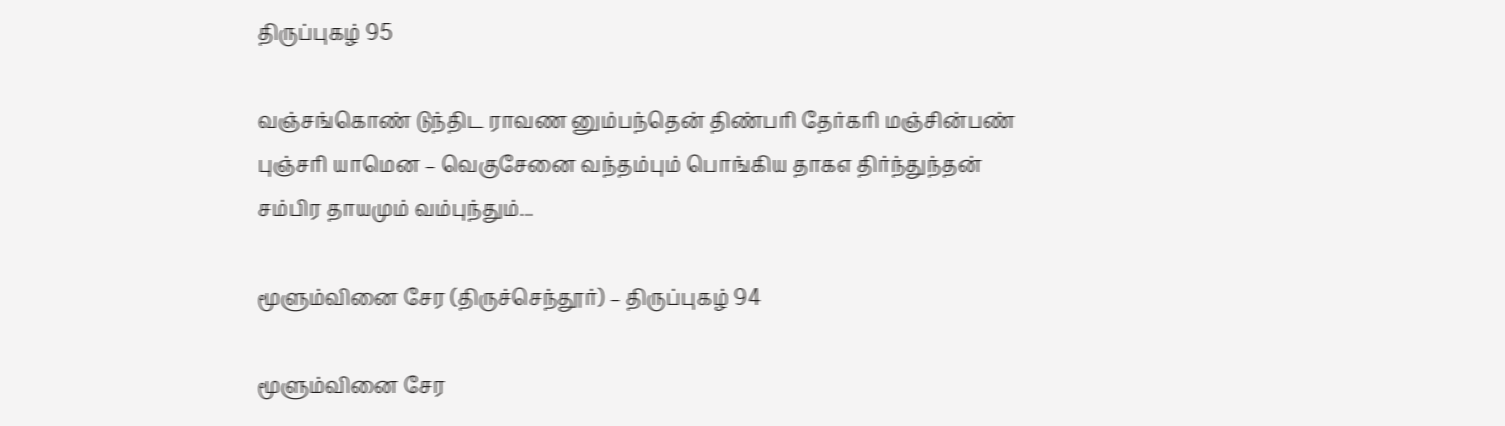திருப்புகழ் 95

வஞ்சங்கொண் டுந்திட ராவண னும்பந்தென் திண்பரி தேர்கரி மஞ்சின்பண் புஞ்சரி யாமென – வெகுசேனை வந்தம்பும் பொங்கிய தாகஎ திர்ந்துந்தன் சம்பிர தாயமும் வம்புந்தும்...

மூளும்வினை சேர (திருச்செந்தூர்) – திருப்புகழ் 94

மூளும்வினை சேர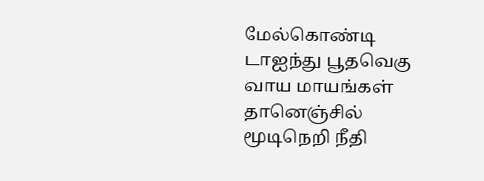மேல்கொண்டி டாஐந்து பூதவெகு வாய மாயங்கள் தானெஞ்சில் மூடிநெறி நீதி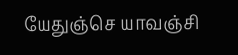யேதுஞ்செ யாவஞ்சி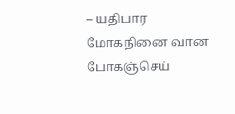– யதிபார மோகநினை வான போகஞ்செய்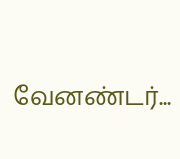வேனண்டர்...